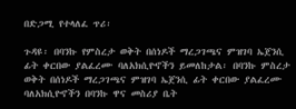በድጋሚ የተላለፈ ጥሪ፡

ጉዳዩ፡ በባንኩ የምስረታ ወቅት በሰነዶች ማረጋገጫና ምዝገባ ኤጀንሲ ፊት ቀርበው ያልፈረሙ ባለአክሲዮኖችን ይመለከታል፡ በባንኩ ምስረታ ወቅት በሰነዶች ማረጋገጫና ምዝገባ ኤጀንሲ ፊት ቀርበው ያልፈረሙ ባለአክሲዮኖችን በባንኩ ዋና መስሪያ ቤት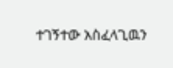ተገኝተው አስፈላጊዉን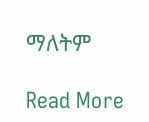ማለትም

Read More